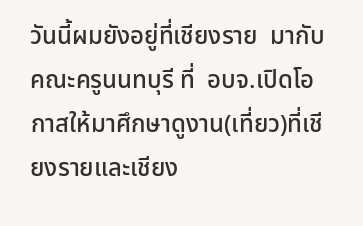วันนี้ผมยังอยู่ที่เชียงราย  มากับคณะครูนนทบุรี ที่  อบจ.เปิดโอกาสให้มาศึกษาดูงาน(เที่ยว)ที่เชียงรายและเชียง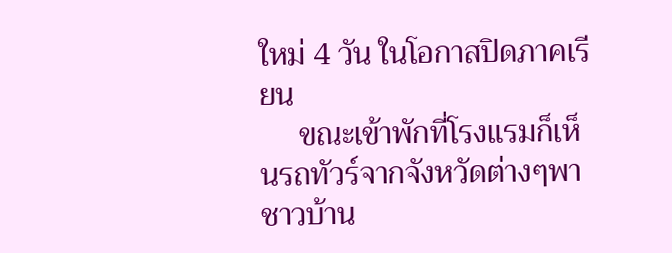ใหม่ 4 วัน ในโอกาสปิดภาคเรียน
     ขณะเข้าพักที่โรงแรมก็เห็นรถทัวร์จากจังหวัดต่างๆพาชาวบ้าน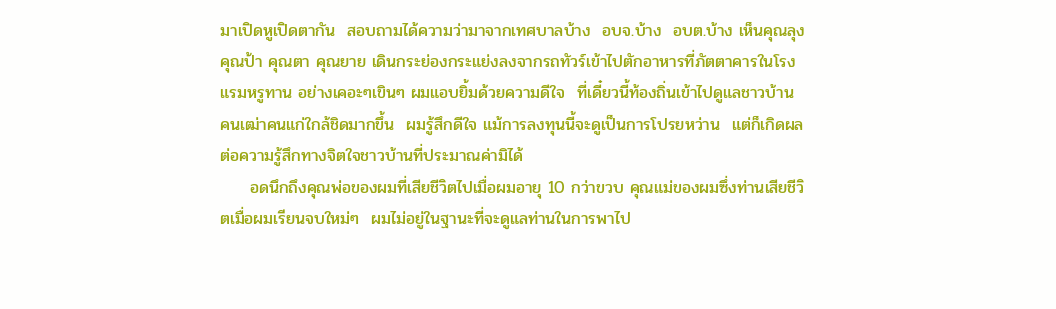มาเปิดหูเปิดตากัน  สอบถามได้ความว่ามาจากเทศบาลบ้าง  อบจ.บ้าง  อบต.บ้าง เห็นคุณลุง คุณป้า คุณตา คุณยาย เดินกระย่องกระแย่งลงจากรถทัวร์เข้าไปตักอาหารที่ภัตตาคารในโรงแรมหรูทาน อย่างเคอะๆเขินๆ ผมแอบยิ้มด้วยความดีใจ  ที่เดี๋ยวนี้ท้องถิ่นเข้าไปดูแลชาวบ้าน  คนเฒ่าคนแก่ใกล้ชิดมากขึ้น  ผมรู้สึกดีใจ แม้การลงทุนนี้จะดูเป็นการโปรยหว่าน  แต่ก็เกิดผลต่อความรู้สึกทางจิตใจชาวบ้านที่ประมาณค่ามิได้
     อดนึกถึงคุณพ่อของผมที่เสียชีวิตไปเมื่อผมอายุ 10 กว่าขวบ คุณแม่ของผมซึ่งท่านเสียชีวิตเมื่อผมเรียนจบใหม่ๆ  ผมไม่อยู่ในฐานะที่จะดูแลท่านในการพาไป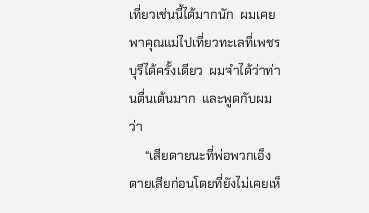เที่ยวเช่นนี้ได้มากนัก  ผมเคยพาคุณแม่ไปเที่ยวทะเลที่เพชรบุรีได้ครั้งเดียว  ผมจำได้ว่าท่านตื่นเต้นมาก  และพูดกับผมว่า
     “เสียดายนะที่พ่อพวกเอ็งตายเสียก่อนโดยที่ยังไม่เคยเห็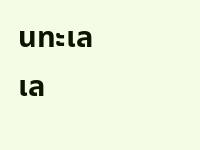นทะเลเล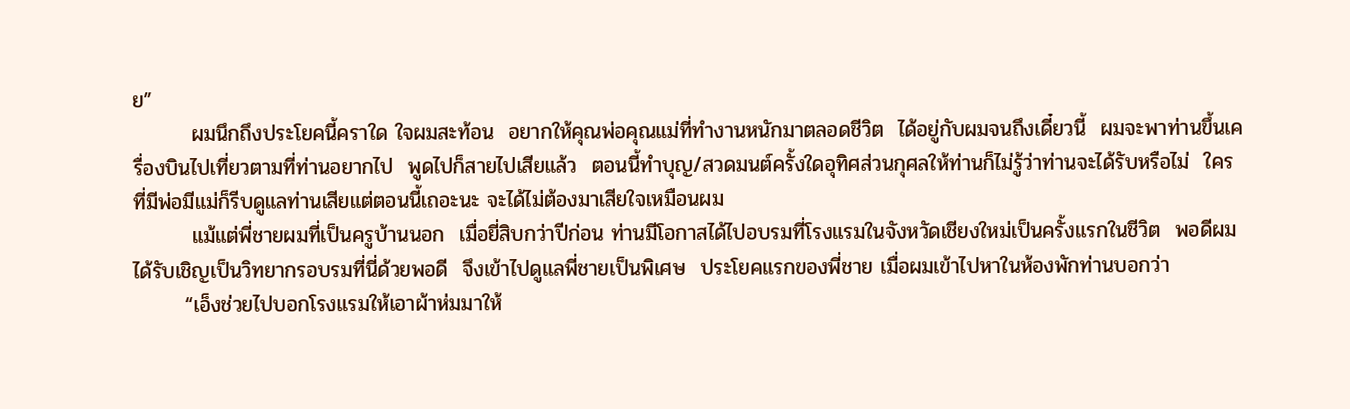ย”
        ผมนึกถึงประโยคนี้คราใด ใจผมสะท้อน  อยากให้คุณพ่อคุณแม่ที่ทำงานหนักมาตลอดชีวิต  ได้อยู่กับผมจนถึงเดี๋ยวนี้  ผมจะพาท่านขึ้นเครื่องบินไปเที่ยวตามที่ท่านอยากไป  พูดไปก็สายไปเสียแล้ว  ตอนนี้ทำบุญ/สวดมนต์ครั้งใดอุทิศส่วนกุศลให้ท่านก็ไม่รู้ว่าท่านจะได้รับหรือไม่  ใครที่มีพ่อมีแม่ก็รีบดูแลท่านเสียแต่ตอนนี้เถอะนะ จะได้ไม่ต้องมาเสียใจเหมือนผม
        แม้แต่พี่ชายผมที่เป็นครูบ้านนอก  เมื่อยี่สิบกว่าปีก่อน ท่านมีโอกาสได้ไปอบรมที่โรงแรมในจังหวัดเชียงใหม่เป็นครั้งแรกในชีวิต  พอดีผมได้รับเชิญเป็นวิทยากรอบรมที่นี่ด้วยพอดี  จึงเข้าไปดูแลพี่ชายเป็นพิเศษ  ประโยคแรกของพี่ชาย เมื่อผมเข้าไปหาในห้องพักท่านบอกว่า
       “เอ็งช่วยไปบอกโรงแรมให้เอาผ้าห่มมาให้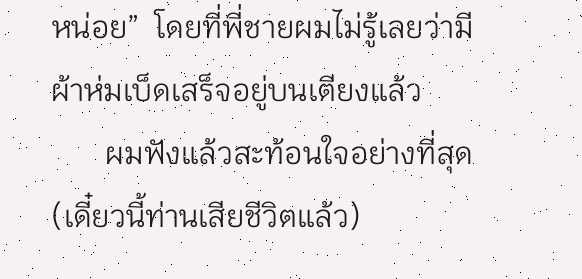หน่อย”  โดยที่พี่ชายผมไม่รู้เลยว่ามีผ้าห่มเบ็ดเสร็จอยู่บนเตียงแล้ว
       ผมฟังแล้วสะท้อนใจอย่างที่สุด (เดี๋ยวนี้ท่านเสียชีวิตแล้ว)